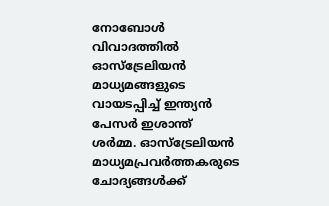നോബോള്‍ വിവാദത്തില്‍ ഓസ്‌ട്രേലിയന്‍ മാധ്യമങ്ങളുടെ വായടപ്പിച്ച് ഇന്ത്യന്‍ പേസര്‍ ഇശാന്ത് ശര്‍മ്മ. ഓസ്‌ട്രേലിയന്‍ മാധ്യമപ്രവര്‍ത്തകരുടെ ചോദ്യങ്ങള്‍ക്ക്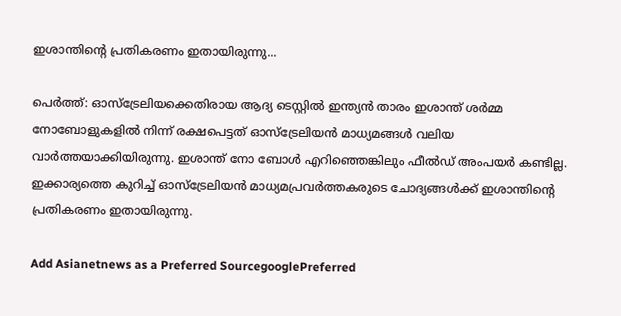ഇശാന്തിന്‍റെ പ്രതികരണം ഇതായിരുന്നു...

പെര്‍ത്ത്: ഓസ്‌ട്രേലിയക്കെതിരായ ആദ്യ ടെസ്റ്റില്‍ ഇന്ത്യന്‍ താരം ഇശാന്ത് ശര്‍മ്മ നോബോളുകളില്‍ നിന്ന് രക്ഷപെട്ടത് ഓസ്‌ട്രേലിയന്‍ മാധ്യമങ്ങള്‍ വലിയ വാര്‍ത്തയാക്കിയിരുന്നു. ഇശാന്ത് നോ ബോള്‍ എറിഞ്ഞെങ്കിലും ഫീല്‍ഡ് അംപയര്‍ കണ്ടില്ല. ഇക്കാര്യത്തെ കുറിച്ച് ഓസ്‌ട്രേലിയന്‍ മാധ്യമപ്രവര്‍ത്തകരുടെ ചോദ്യങ്ങള്‍ക്ക് ഇശാന്തിന്‍റെ പ്രതികരണം ഇതായിരുന്നു.

Add Asianetnews as a Preferred SourcegooglePreferred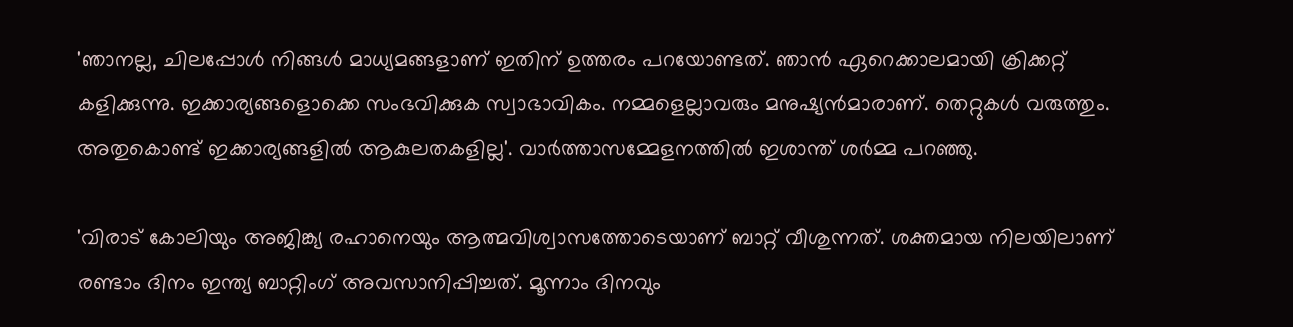'ഞാനല്ല, ചിലപ്പോള്‍ നിങ്ങള്‍ മാധ്യമങ്ങളാണ് ഇതിന് ഉത്തരം പറയോണ്ടത്. ഞാന്‍ ഏറെക്കാലമായി ക്രിക്കറ്റ് കളിക്കുന്നു. ഇക്കാര്യങ്ങളൊക്കെ സംഭവിക്കുക സ്വാഭാവികം. നമ്മളെല്ലാവരും മനുഷ്യന്‍മാരാണ്. തെറ്റുകള്‍ വരുത്തും. അതുകൊണ്ട് ഇക്കാര്യങ്ങളില്‍ ആകുലതകളില്ല'. വാര്‍ത്താസമ്മേളനത്തില്‍ ഇശാന്ത് ശര്‍മ്മ പറഞ്ഞു.

'വിരാട് കോലിയും അജിങ്ക്യ രഹാനെയും ആത്മവിശ്വാസത്തോടെയാണ് ബാറ്റ് വീശുന്നത്. ശക്തമായ നിലയിലാണ് രണ്ടാം ദിനം ഇന്ത്യ ബാറ്റിംഗ് അവസാനിപ്പിച്ചത്. മൂന്നാം ദിനവും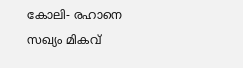കോലി- രഹാനെ സഖ്യം മികവ്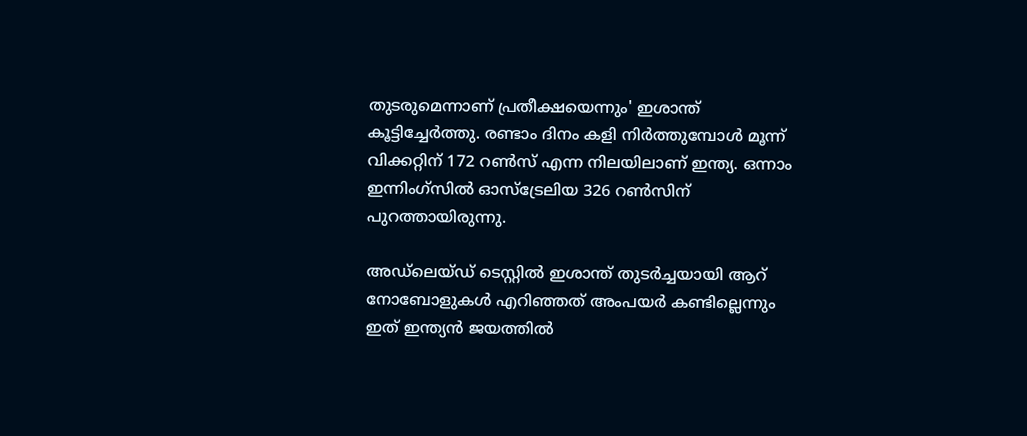തുടരുമെന്നാണ് പ്രതീക്ഷയെന്നും' ഇശാന്ത് കൂട്ടിച്ചേര്‍ത്തു. രണ്ടാം ദിനം കളി നിര്‍ത്തുമ്പോള്‍ മൂന്ന് വിക്കറ്റിന് 172 റണ്‍സ് എന്ന നിലയിലാണ് ഇന്ത്യ. ഒന്നാം ഇന്നിംഗ്സില്‍ ഓസ്‌ട്രേലിയ 326 റണ്‍സിന് പുറത്തായിരുന്നു.

അഡ്‌ലെയ്‌ഡ് ടെസ്റ്റില്‍ ഇശാന്ത് തുടര്‍ച്ചയായി ആറ് നോബോളുകള്‍ എറിഞ്ഞത് അംപയര്‍ കണ്ടില്ലെന്നും ഇത് ഇന്ത്യന്‍ ജയത്തില്‍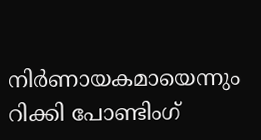നിര്‍ണായകമായെന്നും റിക്കി പോണ്ടിംഗ്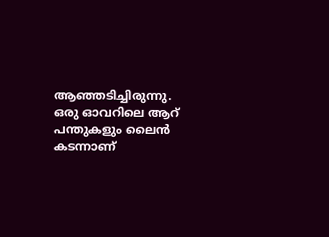ആഞ്ഞടിച്ചിരുന്നു. ഒരു ഓവറിലെ ആറ് പന്തുകളും ലൈന്‍ കടന്നാണ്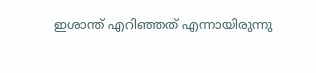ഇശാന്ത് എറിഞ്ഞത് എന്നായിരുന്നു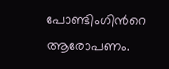പോണ്ടിംഗിന്‍റെ ആരോപണം.